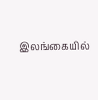இலங்கையில்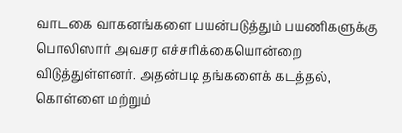வாடகை வாகனங்களை பயன்படுத்தும் பயணிகளுக்கு பொலிஸார் அவசர எச்சரிக்கையொன்றை விடுத்துள்ளனர். அதன்படி தங்களைக் கடத்தல், கொள்ளை மற்றும்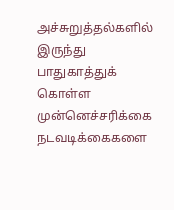அச்சுறுத்தல்களில் இருந்து பாதுகாத்துக் கொள்ள முன்னெச்சரிக்கை நடவடிக்கைகளை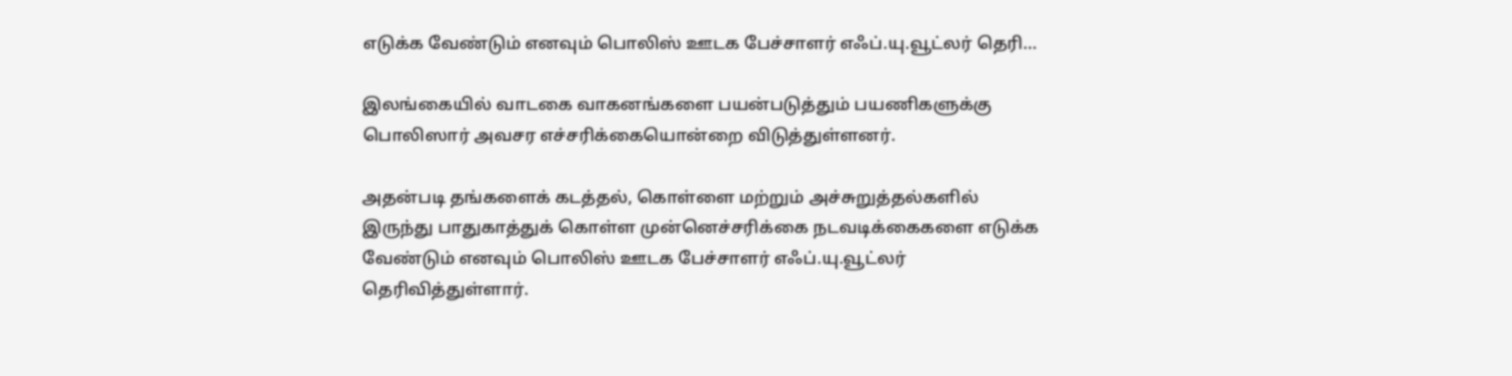எடுக்க வேண்டும் எனவும் பொலிஸ் ஊடக பேச்சாளர் எஃப்.யு.வூட்லர் தெரி…

இலங்கையில் வாடகை வாகனங்களை பயன்படுத்தும் பயணிகளுக்கு பொலிஸார் அவசர எச்சரிக்கையொன்றை விடுத்துள்ளனர்.

அதன்படி தங்களைக் கடத்தல், கொள்ளை மற்றும் அச்சுறுத்தல்களில் இருந்து பாதுகாத்துக் கொள்ள முன்னெச்சரிக்கை நடவடிக்கைகளை எடுக்க வேண்டும் எனவும் பொலிஸ் ஊடக பேச்சாளர் எஃப்.யு.வூட்லர் தெரிவித்துள்ளார்.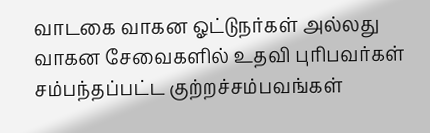வாடகை வாகன ஓட்டுநர்கள் அல்லது வாகன சேவைகளில் உதவி புரிபவர்கள் சம்பந்தப்பட்ட குற்றச்சம்பவங்கள்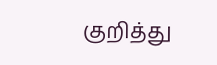குறித்து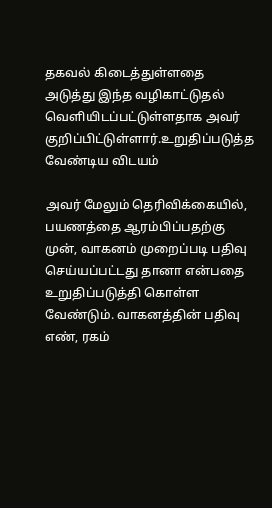தகவல் கிடைத்துள்ளதை அடுத்து இந்த வழிகாட்டுதல் வெளியிடப்பட்டுள்ளதாக அவர் குறிப்பிட்டுள்ளார்.உறுதிப்படுத்த வேண்டிய விடயம்

அவர் மேலும் தெரிவிக்கையில், பயணத்தை ஆரம்பிப்பதற்கு முன், வாகனம் முறைப்படி பதிவு செய்யப்பட்டது தானா என்பதை உறுதிப்படுத்தி கொள்ள வேண்டும். வாகனத்தின் பதிவு எண், ரகம்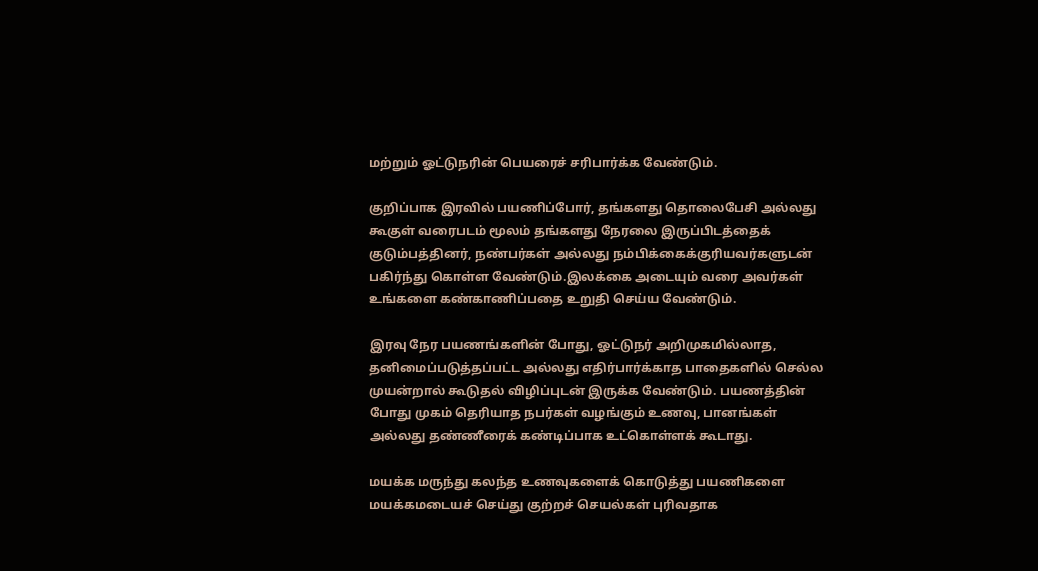மற்றும் ஓட்டுநரின் பெயரைச் சரிபார்க்க வேண்டும்.

குறிப்பாக இரவில் பயணிப்போர், தங்களது தொலைபேசி அல்லது கூகுள் வரைபடம் மூலம் தங்களது நேரலை இருப்பிடத்தைக் குடும்பத்தினர், நண்பர்கள் அல்லது நம்பிக்கைக்குரியவர்களுடன் பகிர்ந்து கொள்ள வேண்டும்.இலக்கை அடையும் வரை அவர்கள் உங்களை கண்காணிப்பதை உறுதி செய்ய வேண்டும்.

இரவு நேர பயணங்களின் போது, ஓட்டுநர் அறிமுகமில்லாத, தனிமைப்படுத்தப்பட்ட அல்லது எதிர்பார்க்காத பாதைகளில் செல்ல முயன்றால் கூடுதல் விழிப்புடன் இருக்க வேண்டும். பயணத்தின் போது முகம் தெரியாத நபர்கள் வழங்கும் உணவு, பானங்கள் அல்லது தண்ணீரைக் கண்டிப்பாக உட்கொள்ளக் கூடாது.

மயக்க மருந்து கலந்த உணவுகளைக் கொடுத்து பயணிகளை மயக்கமடையச் செய்து குற்றச் செயல்கள் புரிவதாக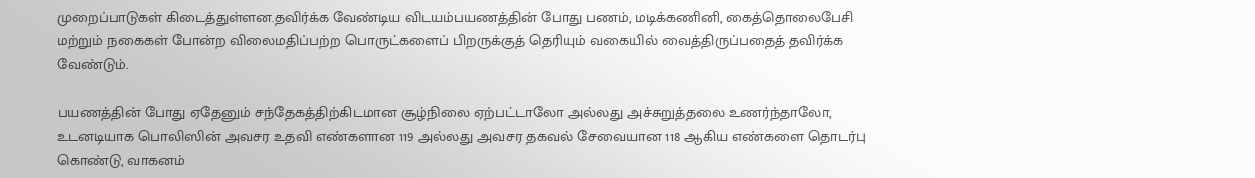முறைப்பாடுகள் கிடைத்துள்ளன.தவிர்க்க வேண்டிய விடயம்பயணத்தின் போது பணம், மடிக்கணினி, கைத்தொலைபேசி மற்றும் நகைகள் போன்ற விலைமதிப்பற்ற பொருட்களைப் பிறருக்குத் தெரியும் வகையில் வைத்திருப்பதைத் தவிர்க்க வேண்டும்.

பயணத்தின் போது ஏதேனும் சந்தேகத்திற்கிடமான சூழ்நிலை ஏற்பட்டாலோ அல்லது அச்சுறுத்தலை உணர்ந்தாலோ, உடனடியாக பொலிஸின் அவசர உதவி எண்களான 119 அல்லது அவசர தகவல் சேவையான 118 ஆகிய எண்களை தொடர்பு கொண்டு, வாகனம்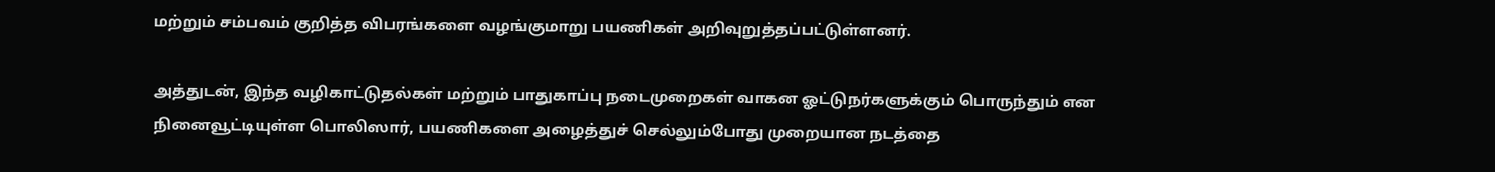மற்றும் சம்பவம் குறித்த விபரங்களை வழங்குமாறு பயணிகள் அறிவுறுத்தப்பட்டுள்ளனர்.

அத்துடன், இந்த வழிகாட்டுதல்கள் மற்றும் பாதுகாப்பு நடைமுறைகள் வாகன ஓட்டுநர்களுக்கும் பொருந்தும் என நினைவூட்டியுள்ள பொலிஸார், பயணிகளை அழைத்துச் செல்லும்போது முறையான நடத்தை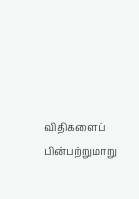விதிகளைப் பின்பற்றுமாறு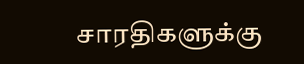சாரதிகளுக்கு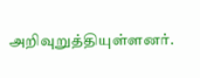அறிவுறுத்தியுள்ளனர்.